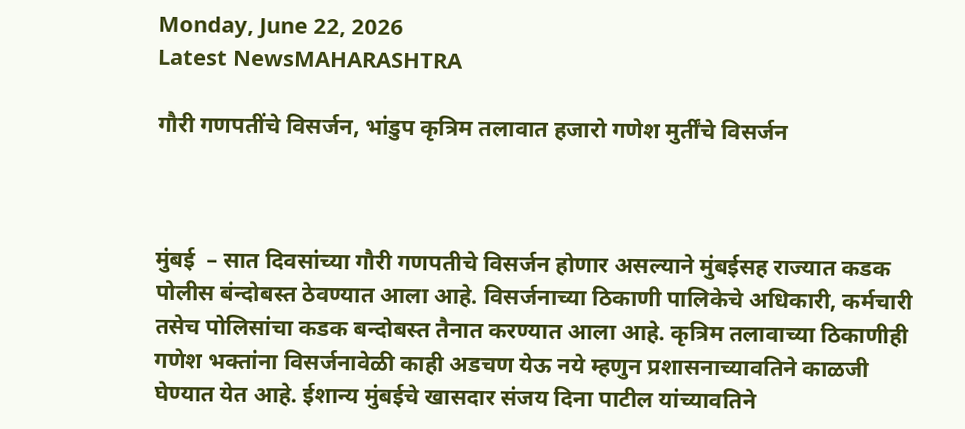Monday, June 22, 2026
Latest NewsMAHARASHTRA

गौरी गणपतींचे विसर्जन, भांडुप कृत्रिम तलावात हजारो गणेश मुर्तींचे विसर्जन



मुंबई  – सात दिवसांच्या गौरी गणपतीचे विसर्जन होणार असल्याने मुंबईसह राज्यात कडक पोलीस बंन्दोबस्त ठेवण्यात आला आहे. विसर्जनाच्या ठिकाणी पालिकेचे अधिकारी, कर्मचारी तसेच पोलिसांचा कडक बन्दोबस्त तैनात करण्यात आला आहे. कृत्रिम तलावाच्या ठिकाणीही गणेश भक्तांना विसर्जनावेळी काही अडचण येऊ नये म्हणुन प्रशासनाच्यावतिने काळजी घेण्यात येत आहे. ईशान्य मुंबईचे खासदार संजय दिना पाटील यांच्यावतिने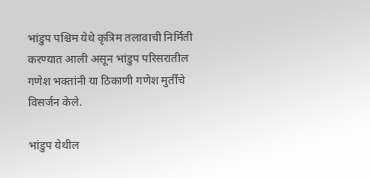भांडुप पश्चिम येथे कृत्रिम तलावाची निर्मिती करण्यात आली असून भांडुप परिसरातील गणेश भक्तांनी या ठिकाणी गणेश मुर्तींचे विसर्जन केले.

भांडुप येथील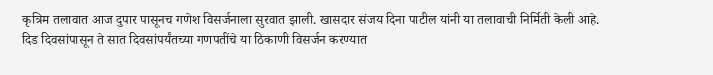कृत्रिम तलावात आज दुपार पासूनच गणेश विसर्जनाला सुरवात झाली. खासदार संजय दिना पाटील यांनी या तलावाची निर्मिती केली आहे. दिड दिवसांपासून ते सात दिवसांपर्यंतच्या गणपतींचे या ठिकाणी विसर्जन करण्यात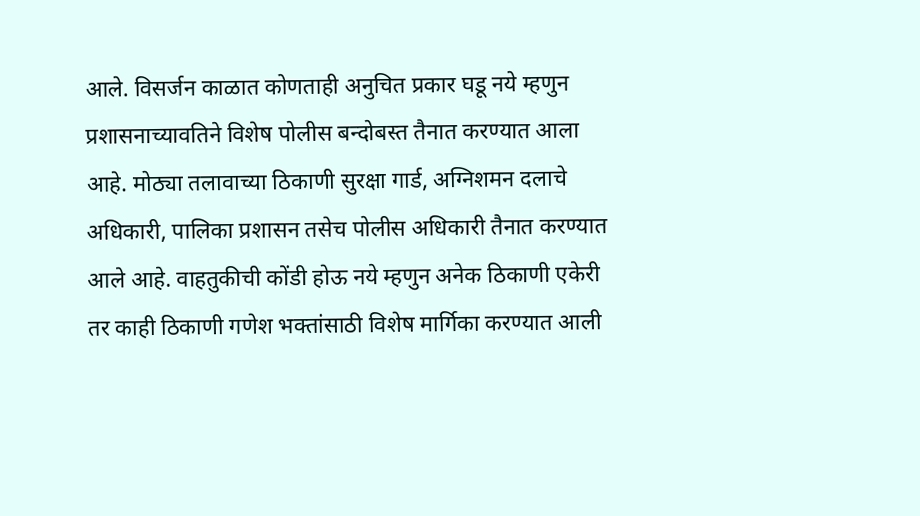आले. विसर्जन काळात कोणताही अनुचित प्रकार घडू नये म्हणुन प्रशासनाच्यावतिने विशेष पोलीस बन्दोबस्त तैनात करण्यात आला आहे. मोठ्या तलावाच्या ठिकाणी सुरक्षा गार्ड, अग्निशमन दलाचे अधिकारी, पालिका प्रशासन तसेच पोलीस अधिकारी तैनात करण्यात आले आहे. वाहतुकीची कोंडी होऊ नये म्हणुन अनेक ठिकाणी एकेरी तर काही ठिकाणी गणेश भक्तांसाठी विशेष मार्गिका करण्यात आली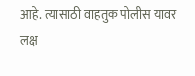आहे. त्यासाठी वाहतुक पोलीस यावर लक्ष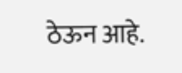ठेऊन आहे.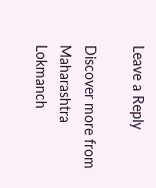Leave a Reply

Discover more from Maharashtra Lokmanch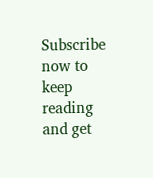Subscribe now to keep reading and get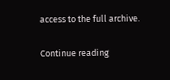access to the full archive.

Continue reading